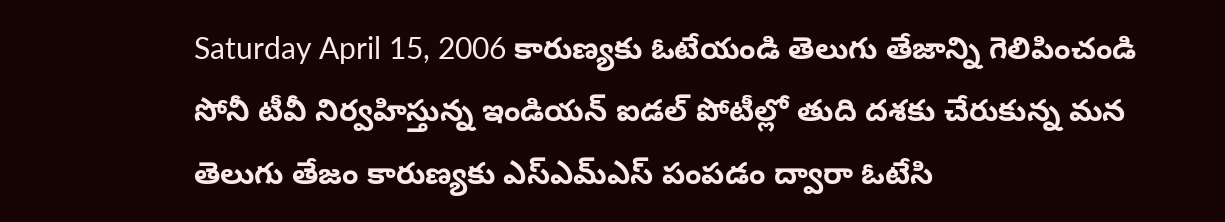Saturday April 15, 2006 కారుణ్యకు ఓటేయండి తెలుగు తేజాన్ని గెలిపించండి సోనీ టీవీ నిర్వహిస్తున్న ఇండియన్ ఐడల్ పోటీల్లో తుది దశకు చేరుకున్న మన తెలుగు తేజం కారుణ్యకు ఎస్ఎమ్ఎస్ పంపడం ద్వారా ఓటేసి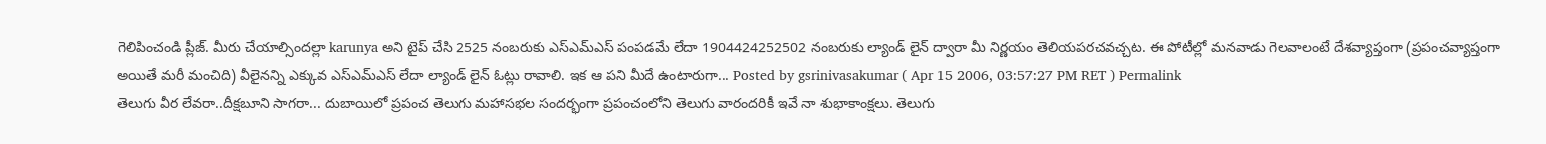గెలిపించండి ప్లీజ్. మీరు చేయాల్సిందల్లా karunya అని టైప్ చేసి 2525 నంబరుకు ఎస్ఎమ్ఎస్ పంపడమే లేదా 1904424252502 నంబరుకు ల్యాండ్ లైన్ ద్వారా మీ నిర్ణయం తెలియపరచవచ్చట. ఈ పోటీల్లో మనవాడు గెలవాలంటే దేశవ్యాప్తంగా (ప్రపంచవ్యాప్తంగా అయితే మరీ మంచిది) వీలైనన్ని ఎక్కువ ఎస్ఎమ్ఎస్ లేదా ల్యాండ్ లైన్ ఓట్లు రావాలి. ఇక ఆ పని మీదే ఉంటారుగా... Posted by gsrinivasakumar ( Apr 15 2006, 03:57:27 PM RET ) Permalink
తెలుగు వీర లేవరా..దీక్షబూని సాగరా... దుబాయిలో ప్రపంచ తెలుగు మహాసభల సందర్భంగా ప్రపంచంలోని తెలుగు వారందరికీ ఇవే నా శుభాకాంక్షలు. తెలుగు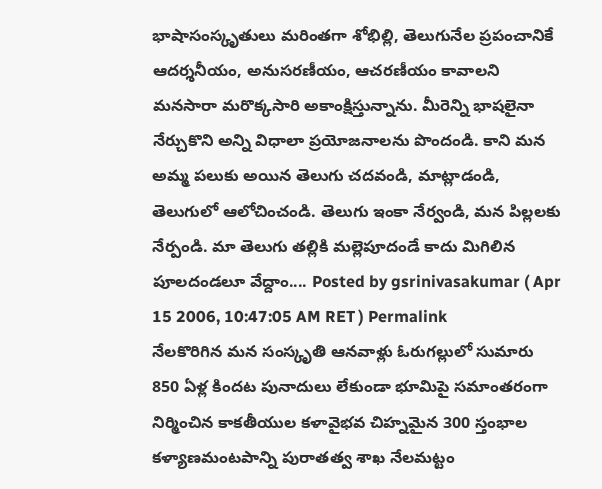భాషాసంస్కృతులు మరింతగా శోభిల్లి, తెలుగునేల ప్రపంచానికే ఆదర్శనీయం, అనుసరణీయం, ఆచరణీయం కావాలని మనసారా మరొక్కసారి అకాంక్షిస్తున్నాను. మీరెన్ని భాషలైనా నేర్చుకొని అన్ని విధాలా ప్రయోజనాలను పొందండి. కాని మన అమ్మ పలుకు అయిన తెలుగు చదవండి, మాట్లాడండి, తెలుగులో ఆలోచించండి. తెలుగు ఇంకా నేర్వండి, మన పిల్లలకు నేర్పండి. మా తెలుగు తల్లికి మల్లెపూదండే కాదు మిగిలిన పూలదండలూ వేద్దాం.... Posted by gsrinivasakumar ( Apr 15 2006, 10:47:05 AM RET ) Permalink
నేలకొరిగిన మన సంస్కృతి ఆనవాళ్లు ఓరుగల్లులో సుమారు 850 ఏళ్ల కిందట పునాదులు లేకుండా భూమిపై సమాంతరంగా నిర్మించిన కాకతీయుల కళావైభవ చిహ్నమైన 300 స్తంభాల కళ్యాణమంటపాన్ని పురాతత్వ శాఖ నేలమట్టం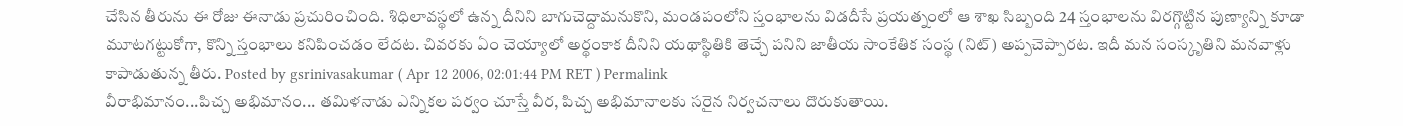చేసిన తీరును ఈ రోజు ఈనాడు ప్రచురించింది. శిధిలావస్థలో ఉన్న దీనిని బాగుచెద్దామనుకొని, మండపంలోని స్తంభాలను విడదీసే ప్రయత్నంలో ఆ శాఖ సిబ్బంది 24 స్తంభాలను విరగ్గొట్టిన పుణ్యాన్ని కూడా మూటగట్టుకోగా, కొన్ని స్తంభాలు కనిపించడం లేదట. చివరకు ఏం చెయ్యాలో అర్థంకాక దీనిని యథాస్థితికి తెచ్చే పనిని జాతీయ సాంకేతిక సంస్థ (నిట్) అప్పచెప్పారట. ఇదీ మన సంస్కృతిని మనవాళ్లు కాపాడుతున్న తీరు. Posted by gsrinivasakumar ( Apr 12 2006, 02:01:44 PM RET ) Permalink
వీరాభిమానం...పిచ్చ అభిమానం... తమిళనాడు ఎన్నికల పర్వం చూస్తే వీర, పిచ్చ అభిమానాలకు సరైన నిర్వచనాలు దొరుకుతాయి.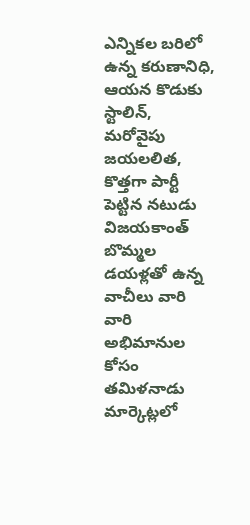ఎన్నికల బరిలో ఉన్న కరుణానిధి, ఆయన కొడుకు స్టాలిన్, మరోవైపు జయలలిత, కొత్తగా పార్టీ పెట్టిన నటుడు విజయకాంత్ బొమ్మల డయళ్లతో ఉన్న వాచీలు వారి వారి అభిమానుల కోసం తమిళనాడు మార్కెట్లలో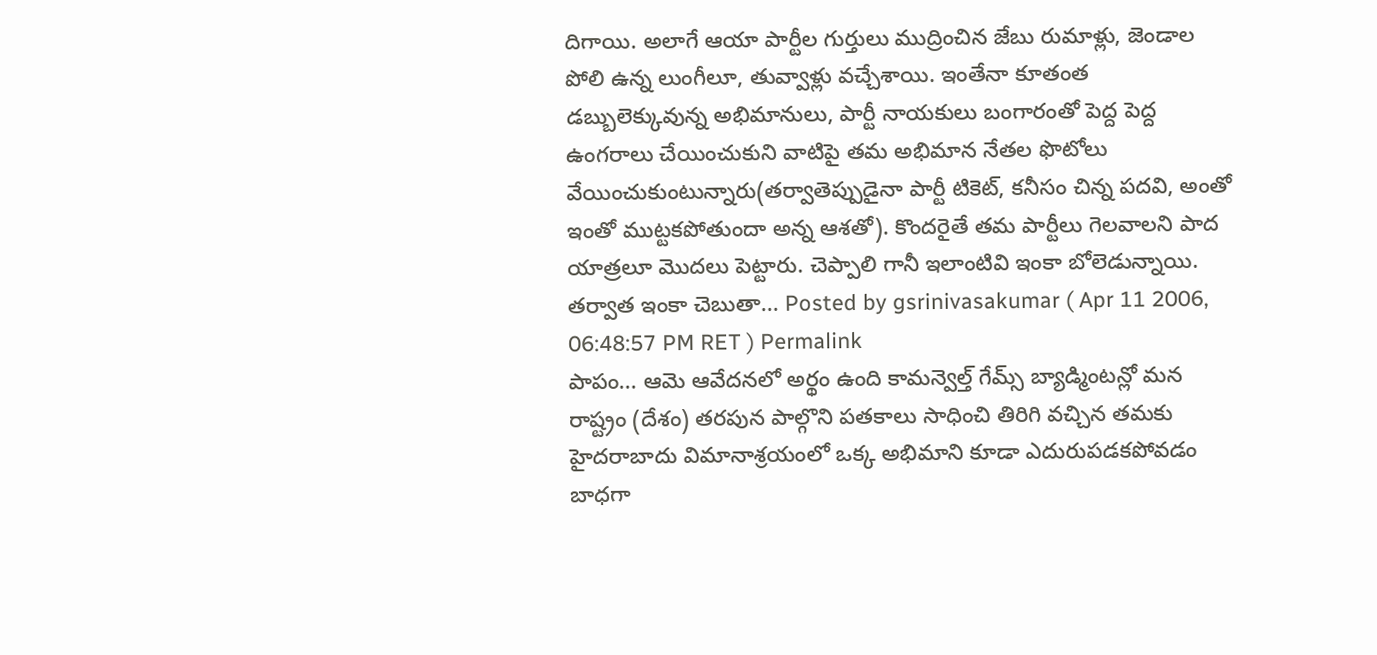దిగాయి. అలాగే ఆయా పార్టీల గుర్తులు ముద్రించిన జేబు రుమాళ్లు, జెండాల పోలి ఉన్న లుంగీలూ, తువ్వాళ్లు వచ్చేశాయి. ఇంతేనా కూతంత డబ్బులెక్కువున్న అభిమానులు, పార్టీ నాయకులు బంగారంతో పెద్ద పెద్ద ఉంగరాలు చేయించుకుని వాటిపై తమ అభిమాన నేతల ఫొటోలు వేయించుకుంటున్నారు(తర్వాతెప్పుడైనా పార్టీ టికెట్, కనీసం చిన్న పదవి, అంతో ఇంతో ముట్టకపోతుందా అన్న ఆశతో). కొందరైతే తమ పార్టీలు గెలవాలని పాద యాత్రలూ మొదలు పెట్టారు. చెప్పాలి గానీ ఇలాంటివి ఇంకా బోలెడున్నాయి. తర్వాత ఇంకా చెబుతా... Posted by gsrinivasakumar ( Apr 11 2006, 06:48:57 PM RET ) Permalink
పాపం... ఆమె ఆవేదనలో అర్థం ఉంది కామన్వెల్త్ గేమ్స్ బ్యాడ్మింటన్లో మన రాష్ట్రం (దేశం) తరపున పాల్గొని పతకాలు సాధించి తిరిగి వచ్చిన తమకు హైదరాబాదు విమానాశ్రయంలో ఒక్క అభిమాని కూడా ఎదురుపడకపోవడం బాధగా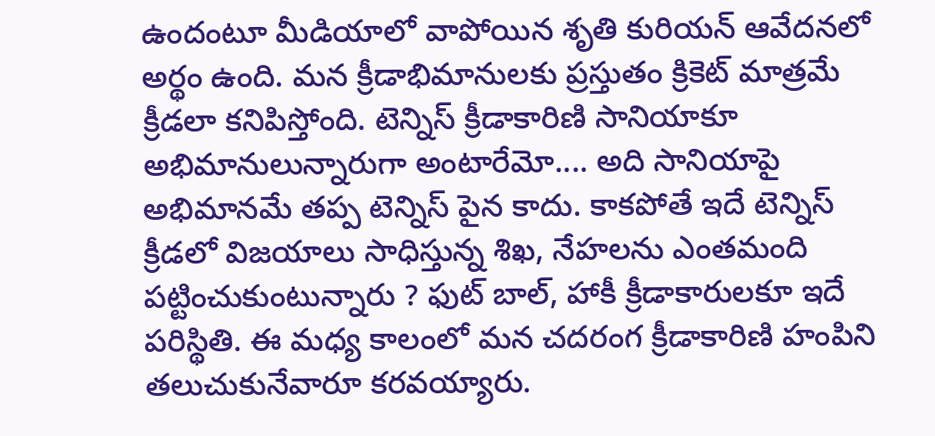ఉందంటూ మీడియాలో వాపోయిన శృతి కురియన్ ఆవేదనలో అర్థం ఉంది. మన క్రీడాభిమానులకు ప్రస్తుతం క్రికెట్ మాత్రమే క్రీడలా కనిపిస్తోంది. టెన్నిస్ క్రీడాకారిణి సానియాకూ అభిమానులున్నారుగా అంటారేమో.... అది సానియాపై అభిమానమే తప్ప టెన్నిస్ పైన కాదు. కాకపోతే ఇదే టెన్నిస్ క్రీడలో విజయాలు సాధిస్తున్న శిఖ, నేహలను ఎంతమంది పట్టించుకుంటున్నారు ? ఫుట్ బాల్, హాకీ క్రీడాకారులకూ ఇదే పరిస్థితి. ఈ మధ్య కాలంలో మన చదరంగ క్రీడాకారిణి హంపిని తలుచుకునేవారూ కరవయ్యారు.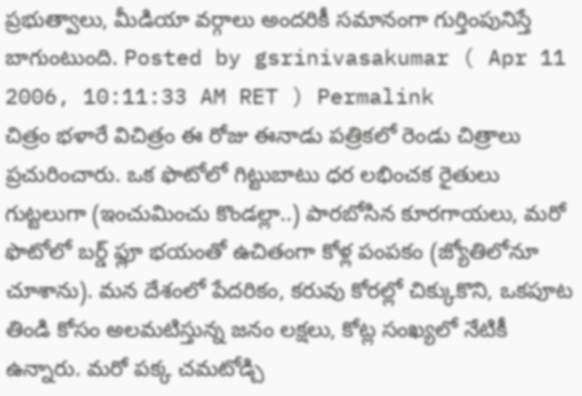ప్రభుత్వాలు, మీడియా వర్గాలు అందరికీ సమానంగా గుర్తింపునిస్తే బాగుంటుంది. Posted by gsrinivasakumar ( Apr 11 2006, 10:11:33 AM RET ) Permalink
చిత్రం భళారే విచిత్రం ఈ రోజు ఈనాడు పత్రికలో రెండు చిత్రాలు ప్రచురించారు. ఒక ఫొటోలో గిట్టుబాటు ధర లభించక రైతులు గుట్టలుగా (ఇంచుమించు కొండల్లా..) పారబోసిన కూరగాయలు, మరో ఫొటోలో బర్డ్ ఫ్లూ భయంతో ఉచితంగా కోళ్ల పంపకం (జ్యోతిలోనూ చూశాను). మన దేశంలో పేదరికం, కరువు కోరల్లో చిక్కుకొని, ఒకపూట తిండి కోసం అలమటిస్తున్న జనం లక్షలు, కోట్ల సంఖ్యలో నేటికీ ఉన్నారు. మరో పక్క చమటోడ్చి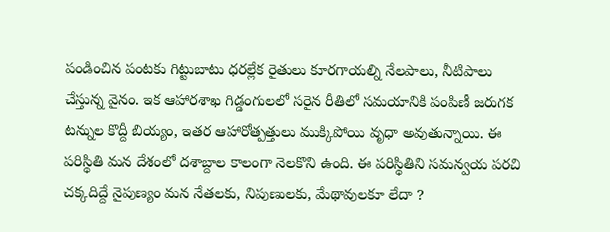పండించిన పంటకు గిట్టుబాటు ధరల్లేక రైతులు కూరగాయల్ని నేలపాలు, నీటిపాలు చేస్తున్న వైనం. ఇక ఆహారశాఖ గిడ్డంగులలో సరైన రీతిలో సమయానికి పంపిణీ జరుగక టన్నుల కొద్దీ బియ్యం, ఇతర ఆహారోత్పత్తులు ముక్కిపోయి వృధా అవుతున్నాయి. ఈ పరిస్థితి మన దేశంలో దశాబ్దాల కాలంగా నెలకొని ఉంది. ఈ పరిస్థితిని సమన్వయ పరచి చక్కదిద్దే నైపుణ్యం మన నేతలకు, నిపుణులకు, మేథావులకూ లేదా ?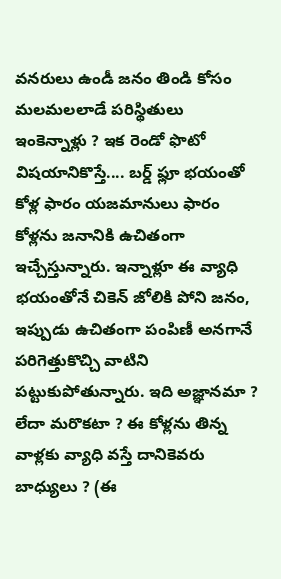వనరులు ఉండీ జనం తిండి కోసం మలమలలాడే పరిస్థితులు ఇంకెన్నాళ్లు ? ఇక రెండో ఫొటో విషయానికొస్తే.... బర్డ్ ఫ్లూ భయంతో కోళ్ల ఫారం యజమానులు ఫారం కోళ్లను జనానికి ఉచితంగా ఇచ్చేస్తున్నారు. ఇన్నాళ్లూ ఈ వ్యాధి భయంతోనే చికెన్ జోలికి పోని జనం, ఇప్పుడు ఉచితంగా పంపిణీ అనగానే పరిగెత్తుకొచ్చి వాటిని పట్టుకుపోతున్నారు. ఇది అజ్ఞానమా ? లేదా మరొకటా ? ఈ కోళ్లను తిన్న వాళ్లకు వ్యాధి వస్తే దానికెవరు బాధ్యులు ? (ఈ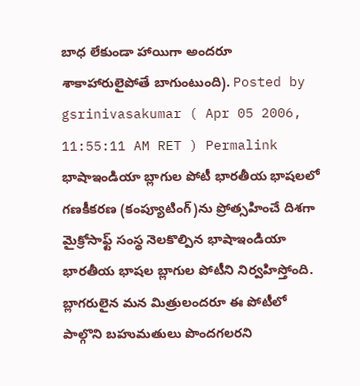బాధ లేకుండా హాయిగా అందరూ శాకాహారులైపోతే బాగుంటుంది). Posted by gsrinivasakumar ( Apr 05 2006, 11:55:11 AM RET ) Permalink
భాషాఇండియా బ్లాగుల పోటీ భారతీయ భాషలలో గణకీకరణ (కంప్యూటింగ్)ను ప్రోత్సహించే దిశగా మైక్రోసాఫ్ట్ సంస్థ నెలకొల్పిన భాషాఇండియా భారతీయ భాషల బ్లాగుల పోటీని నిర్వహిస్తోంది. బ్లాగరులైన మన మిత్రులందరూ ఈ పోటీలో పాల్గొని బహుమతులు పొందగలరని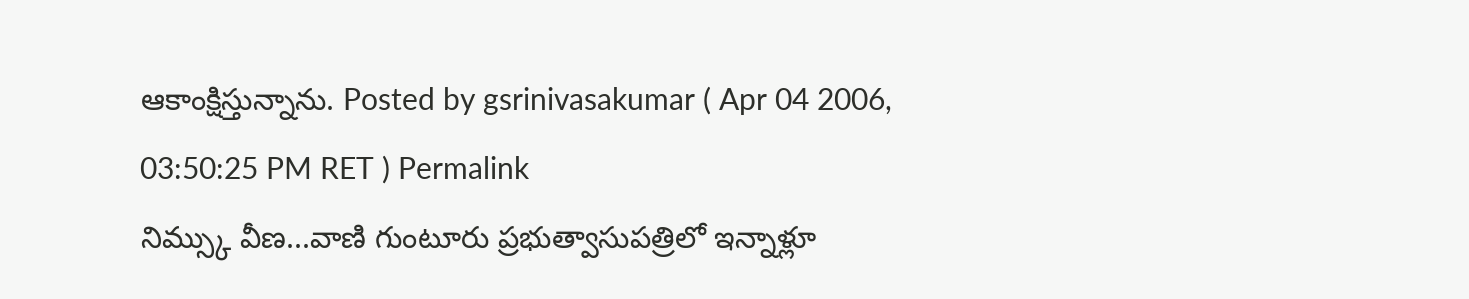ఆకాంక్షిస్తున్నాను. Posted by gsrinivasakumar ( Apr 04 2006, 03:50:25 PM RET ) Permalink
నిమ్స్కు వీణ...వాణి గుంటూరు ప్రభుత్వాసుపత్రిలో ఇన్నాళ్లూ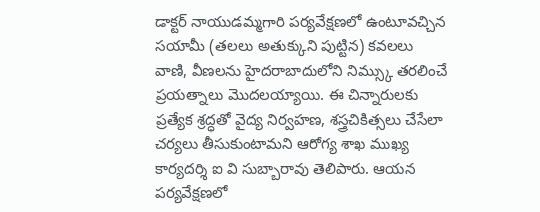డాక్టర్ నాయుడమ్మగారి పర్యవేక్షణలో ఉంటూవచ్చిన సయామీ (తలలు అతుక్కుని పుట్టిన) కవలలు వాణి, వీణలను హైదరాబాదులోని నిమ్స్కు తరలించే ప్రయత్నాలు మొదలయ్యాయి. ఈ చిన్నారులకు ప్రత్యేక శ్రద్ధతో వైద్య నిర్వహణ, శస్త్రచికిత్సలు చేసేలా చర్యలు తీసుకుంటామని ఆరోగ్య శాఖ ముఖ్య కార్యదర్శి ఐ వి సుబ్బారావు తెలిపారు. ఆయన పర్యవేక్షణలో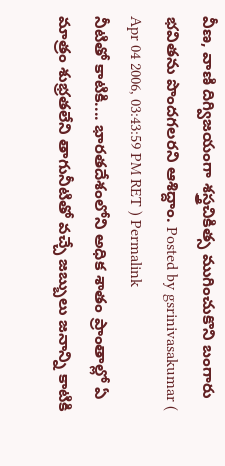వీణ, వాణి దిగ్విజయంగా శస్త్రచికిత్స ముగించుకొని బంగారు భవితను పొందగలరని ఆశిద్దాం. Posted by gsrinivasakumar ( Apr 04 2006, 03:43:59 PM RET ) Permalink
నీటితో కాటికి.... భారతదేశంలోని అధిక శాతం ప్రాంతాల్లో ఏ మాత్రం శుభ్రతలేని తాగునీటితో వచ్చే జబ్బులు జనాన్ని కాటికి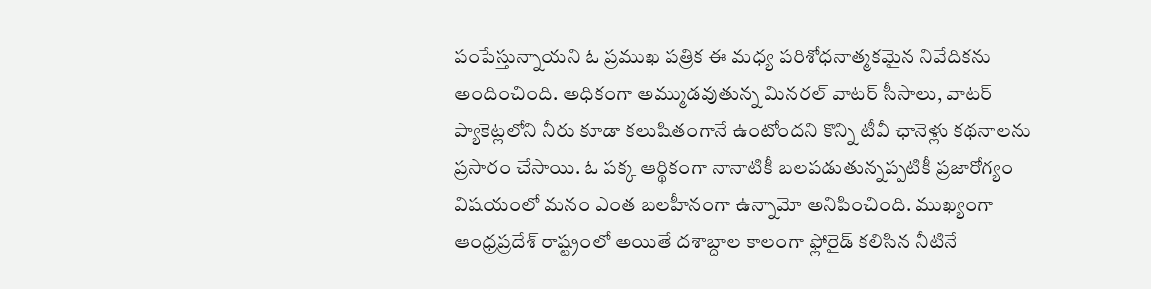పంపేస్తున్నాయని ఓ ప్రముఖ పత్రిక ఈ మధ్య పరిశోధనాత్మకమైన నివేదికను అందించింది. అధికంగా అమ్ముడవుతున్న మినరల్ వాటర్ సీసాలు, వాటర్ ప్యాకెట్లలోని నీరు కూడా కలుషితంగానే ఉంటోందని కొన్ని టీవీ ఛానెళ్లు కథనాలను ప్రసారం చేసాయి. ఓ పక్క ఆర్థికంగా నానాటికీ బలపడుతున్నప్పటికీ ప్రజారోగ్యం విషయంలో మనం ఎంత బలహీనంగా ఉన్నామో అనిపించింది. ముఖ్యంగా ఆంధ్రప్రదేశ్ రాష్ట్రంలో అయితే దశాబ్దాల కాలంగా ఫ్లోరైడ్ కలిసిన నీటినే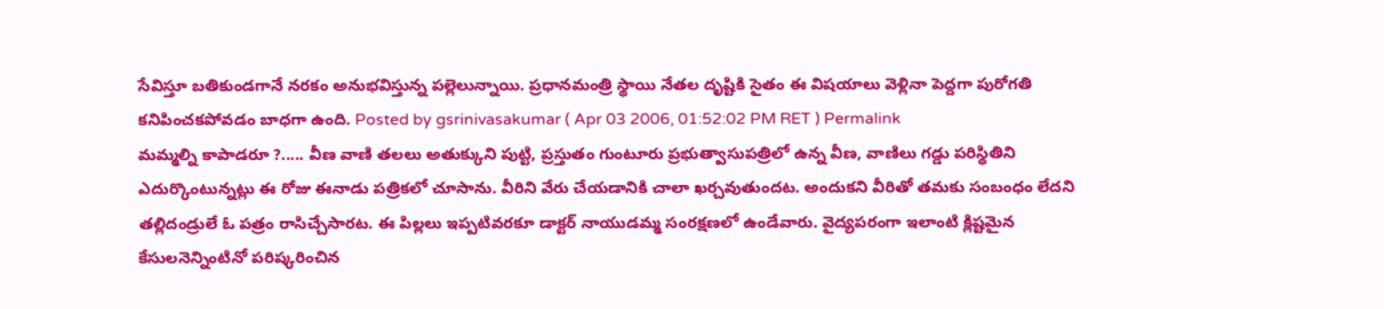సేవిస్తూ బతికుండగానే నరకం అనుభవిస్తున్న పల్లెలున్నాయి. ప్రధానమంత్రి స్థాయి నేతల దృష్టికి సైతం ఈ విషయాలు వెళ్లినా పెద్దగా పురోగతి కనిపించకపోవడం బాధగా ఉంది. Posted by gsrinivasakumar ( Apr 03 2006, 01:52:02 PM RET ) Permalink
మమ్మల్ని కాపాడరూ ?..... వీణ వాణి తలలు అతుక్కుని పుట్టి, ప్రస్తుతం గుంటూరు ప్రభుత్వాసుపత్రిలో ఉన్న వీణ, వాణిలు గడ్డు పరిస్థితిని ఎదుర్కొంటున్నట్లు ఈ రోజు ఈనాడు పత్రికలో చూసాను. వీరిని వేరు చేయడానికి చాలా ఖర్చవుతుందట. అందుకని వీరితో తమకు సంబంధం లేదని తల్లిదండ్రులే ఓ పత్రం రాసిచ్చేసారట. ఈ పిల్లలు ఇప్పటివరకూ డాక్టర్ నాయుడమ్మ సంరక్షణలో ఉండేవారు. వైద్యపరంగా ఇలాంటి క్లిష్టమైన కేసులనెన్నింటినో పరిష్కరించిన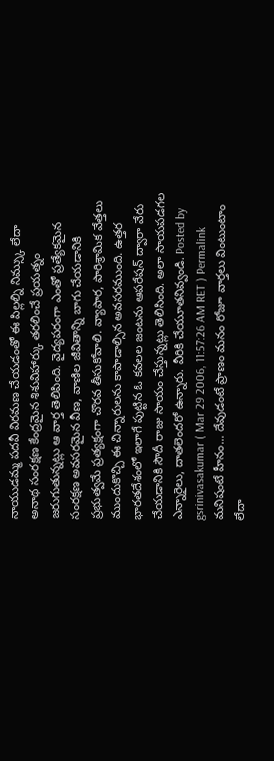నాయుడమ్మ పదవీ విరమణ చేయడంతో ఈ పిల్లల్ని నిమ్స్కు లేదా అనాథ సంరక్షణ కేంద్రమైన శిశువిహార్కు తరలించే ప్రయత్నం జరుగుతున్నట్లు ఆ వార్త తెలిపింది. వైద్యపరంగా ఎంతో ప్రత్యేకమైన సంరక్షణ అవసరమైన వీణ, వాణిల జీవితాన్ని బాగు చేయడానికి ప్రభుత్వమే ప్రత్యక్షంగా చొరవ తీసుకోవాలి. వ్యాపార, పారిశ్రామిక వేత్తలు ముందుకొచ్చి ఈ చిన్నారులను కాపాడాల్సిన అవసరముంది. ఉత్తర భారతదేశంలో ఇలాగే పుట్టిన ఓ కవలల జంటను ఆపరేషన్ ద్వారా వేరు చేయడానికి సౌదీ రాజు సాయం చేస్తున్నట్లు తెలిసింది. అలా సాయపడగల ఎన్నారైలు, దాతలెందరో ఉన్నారు. వీరికి చేయూతనివ్వండి. Posted by gsrinivasakumar ( Mar 29 2006, 11:57:26 AM RET ) Permalink
మనిషంటే హీనం... దేవుడంటే ప్రాణం మనం రోజూ వార్తలు వింటుంటాం లేదా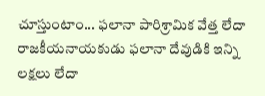చూస్తుంటాం... ఫలానా పారిశ్రామిక వేత్త లేదా రాజకీయనాయకుడు ఫలానా దేవుడికి ఇన్ని లక్షలు లేదా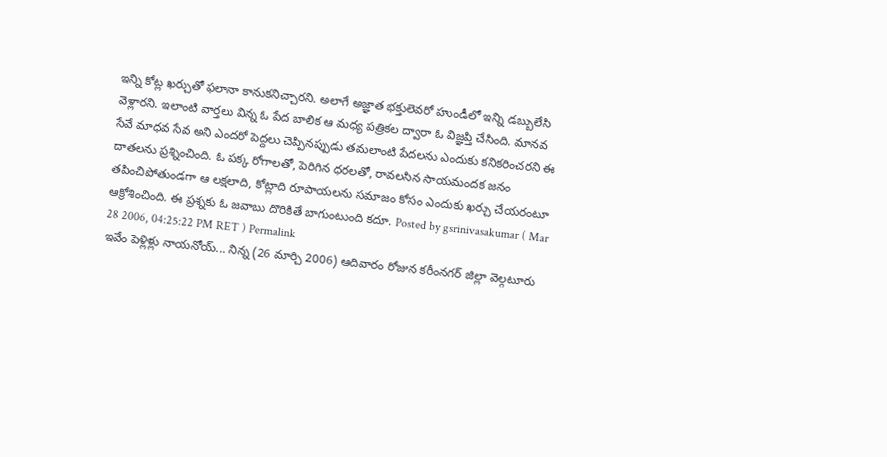ఇన్ని కోట్ల ఖర్చుతో ఫలానా కానుకనిచ్చారని. అలాగే అజ్ఞాత భక్తులెవరో హుండీలో ఇన్ని డబ్బులేసి వెళ్లారని. ఇలాంటి వార్తలు విన్న ఓ పేద బాలిక ఆ మధ్య పత్రికల ద్వారా ఓ విజ్ఞప్తి చేసింది. మానవ సేవే మాధవ సేవ అని ఎందరో పెద్దలు చెప్పినప్పుడు తమలాంటి పేదలను ఎందుకు కనికరించరని ఈ దాతలను ప్రశ్నించింది. ఓ పక్క రోగాలతో, పెరిగిన ధరలతో, రావలసిన సాయమందక జనం తపించిపోతుండగా ఆ లక్షలాది, కోట్లాది రూపాయలను సమాజం కోసం ఎందుకు ఖర్చు చేయరంటూ ఆక్రోశించింది. ఈ ప్రశ్నకు ఓ జవాబు దొరికితే బాగుంటుంది కదూ. Posted by gsrinivasakumar ( Mar 28 2006, 04:25:22 PM RET ) Permalink
ఇవేం పెళ్లిళ్లు నాయనోయ్... నిన్న (26 మార్చి 2006) ఆదివారం రోజున కరీంనగర్ జిల్లా వెల్గటూరు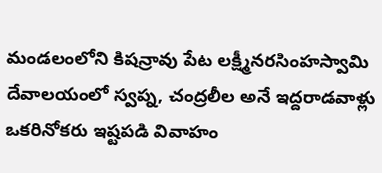మండలంలోని కిషన్రావు పేట లక్ష్మీనరసింహస్వామి దేవాలయంలో స్వప్న, చంద్రలీల అనే ఇద్దరాడవాళ్లు ఒకరినోకరు ఇష్టపడి వివాహం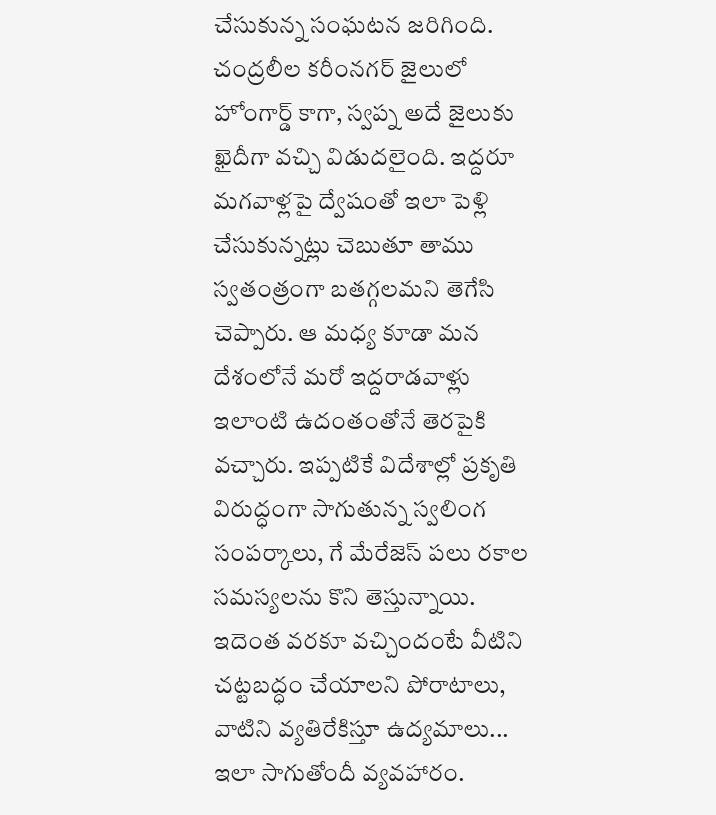చేసుకున్న సంఘటన జరిగింది. చంద్రలీల కరీంనగర్ జైలులో హోంగార్డ్ కాగా, స్వప్న అదే జైలుకు ఖైదీగా వచ్చి విడుదలైంది. ఇద్దరూ మగవాళ్లపై ద్వేషంతో ఇలా పెళ్లి చేసుకున్నట్లు చెబుతూ తాము స్వతంత్రంగా బతగ్గలమని తెగేసి చెప్పారు. ఆ మధ్య కూడా మన దేశంలోనే మరో ఇద్దరాడవాళ్లు ఇలాంటి ఉదంతంతోనే తెరపైకి వచ్చారు. ఇప్పటికే విదేశాల్లో ప్రకృతి విరుద్ధంగా సాగుతున్న స్వలింగ సంపర్కాలు, గే మేరేజెస్ పలు రకాల సమస్యలను కొని తెస్తున్నాయి. ఇదెంత వరకూ వచ్చిందంటే వీటిని చట్టబద్ధం చేయాలని పోరాటాలు, వాటిని వ్యతిరేకిస్తూ ఉద్యమాలు... ఇలా సాగుతోందీ వ్యవహారం.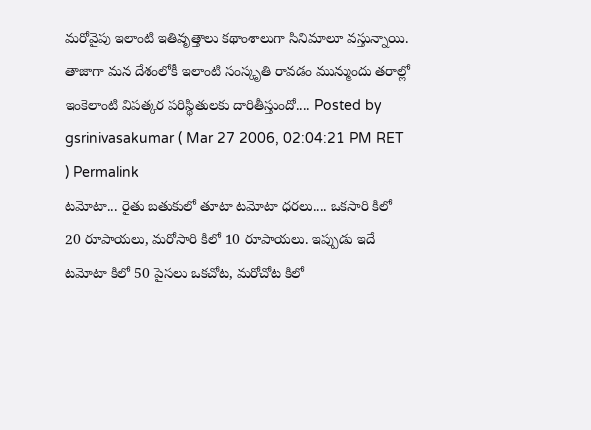మరోవైపు ఇలాంటి ఇతివృత్తాలు కథాంశాలుగా సినిమాలూ వస్తున్నాయి. తాజాగా మన దేశంలోకీ ఇలాంటి సంస్కృతి రావడం మున్ముందు తరాల్లో ఇంకెలాంటి విపత్కర పరిస్థితులకు దారితీస్తుందో.... Posted by gsrinivasakumar ( Mar 27 2006, 02:04:21 PM RET ) Permalink
టమోటా... రైతు బతుకులో తూటా టమోటా ధరలు.... ఒకసారి కిలో 20 రూపాయలు, మరోసారి కిలో 10 రూపాయలు. ఇప్పుడు ఇదే టమోటా కిలో 50 పైసలు ఒకచోట, మరోచోట కిలో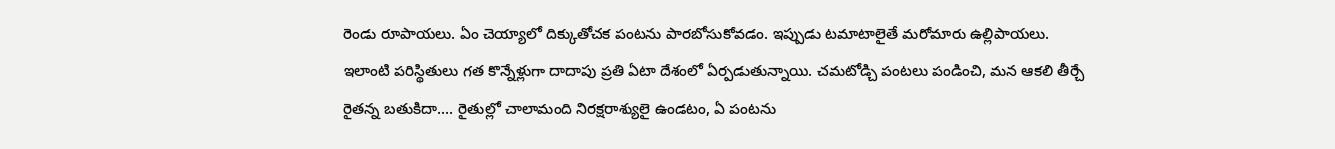రెండు రూపాయలు. ఏం చెయ్యాలో దిక్కుతోచక పంటను పారబోసుకోవడం. ఇప్పుడు టమాటాలైతే మరోమారు ఉల్లిపాయలు. ఇలాంటి పరిస్థితులు గత కొన్నేళ్లుగా దాదాపు ప్రతి ఏటా దేశంలో ఏర్పడుతున్నాయి. చమటోడ్చి పంటలు పండించి, మన ఆకలి తీర్చే రైతన్న బతుకిదా.... రైతుల్లో చాలామంది నిరక్షరాశ్యులై ఉండటం, ఏ పంటను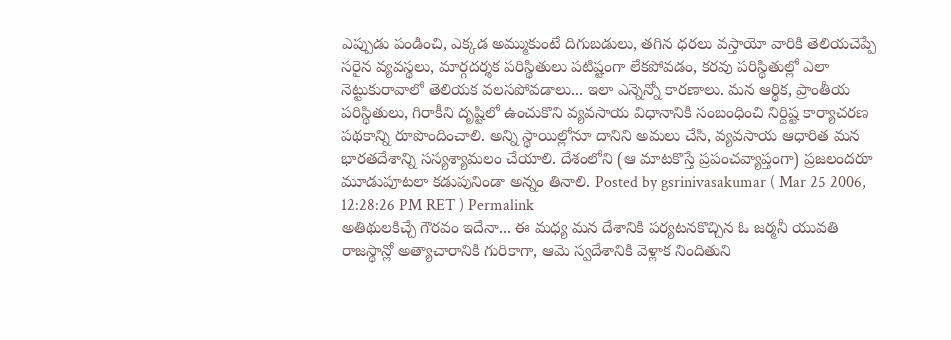ఎప్పుడు పండించి, ఎక్కడ అమ్ముకుంటే దిగుబడులు, తగిన ధరలు వస్తాయో వారికి తెలియచెప్పే సరైన వ్యవస్థలు, మార్గదర్శక పరిస్థితులు పటిష్టంగా లేకపోవడం, కరవు పరిస్థితుల్లో ఎలా నెట్టుకురావాలో తెలియక వలసపోవడాలు... ఇలా ఎన్నెన్నో కారణాలు. మన ఆర్థిక, ప్రాంతీయ పరిస్థితులు, గిరాకీని దృష్టిలో ఉంచుకొని వ్యవసాయ విధానానికి సంబంధించి నిర్దిష్ట కార్యాచరణ పథకాన్ని రూపొందించాలి. అన్ని స్థాయిల్లోనూ దానిని అమలు చేసి, వ్యవసాయ ఆధారిత మన భారతదేశాన్ని సస్యశ్యామలం చేయాలి. దేశంలోని (ఆ మాటకొస్తే ప్రపంచవ్యాప్తంగా) ప్రజలందరూ మూడుపూటలా కడుపునిండా అన్నం తినాలి. Posted by gsrinivasakumar ( Mar 25 2006, 12:28:26 PM RET ) Permalink
అతిథులకిచ్చే గౌరవం ఇదేనా... ఈ మధ్య మన దేశానికి పర్యటనకొచ్చిన ఓ జర్మనీ యువతి రాజస్థాన్లో అత్యాచారానికి గురికాగా, ఆమె స్వదేశానికి వెళ్లాక నిందితుని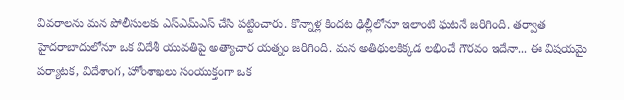వివరాలను మన పోలీసులకు ఎస్ఎమ్ఎస్ చేసి పట్టించారు. కొన్నాళ్ల కిందట ఢిల్లీలోనూ ఇలాంటి ఘటనే జరిగింది. తర్వాత హైదరాబాదులోనూ ఒక విదేశీ యువతిపై అత్యాచార యత్నం జరిగింది. మన అతిథులకిక్కడ లభించే గౌరవం ఇదేనా... ఈ విషయమై పర్యాటక, విదేశాంగ, హోంశాఖలు సంయుక్తంగా ఒక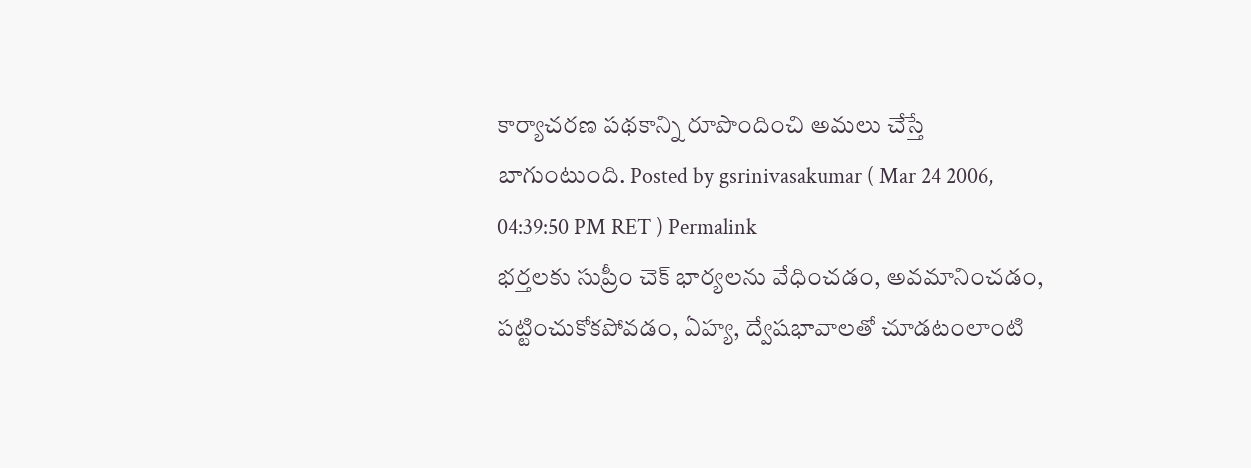కార్యాచరణ పథకాన్ని రూపొందించి అమలు చేస్తే బాగుంటుంది. Posted by gsrinivasakumar ( Mar 24 2006, 04:39:50 PM RET ) Permalink
భర్తలకు సుప్రీం చెక్ భార్యలను వేధించడం, అవమానించడం, పట్టించుకోకపోవడం, ఏహ్య, ద్వేషభావాలతో చూడటంలాంటి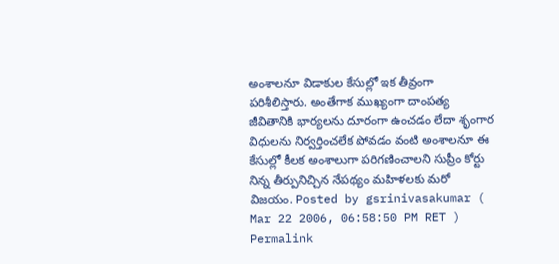అంశాలనూ విడాకుల కేసుల్లో ఇక తీవ్రంగా పరిశీలిస్తారు. అంతేగాక ముఖ్యంగా దాంపత్య జీవితానికి భార్యలను దూరంగా ఉంచడం లేదా శృంగార విధులను నిర్వర్తించలేక పోవడం వంటి అంశాలనూ ఈ కేసుల్లో కీలక అంశాలుగా పరిగణించాలని సుప్రీం కోర్టు నిన్న తీర్పునిచ్చిన నేపథ్యం మహిళలకు మరో విజయం. Posted by gsrinivasakumar ( Mar 22 2006, 06:58:50 PM RET ) Permalink